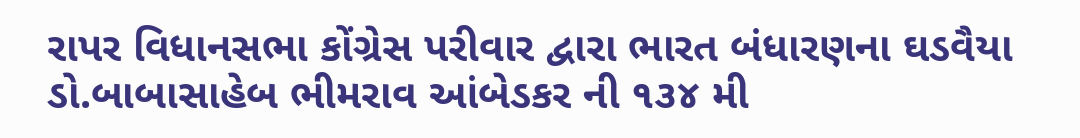રાપર વિધાનસભા કોંગ્રેસ પરીવાર દ્વારા ભારત બંધારણના ઘડવૈયા ડો.બાબાસાહેબ ભીમરાવ આંબેડકર ની ૧૩૪ મી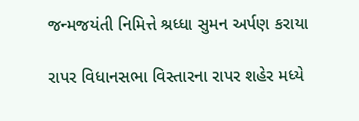જન્મજયંતી નિમિત્તે શ્રધ્ધા સુમન અર્પણ કરાયા

રાપર વિધાનસભા વિસ્તારના રાપર શહેર મધ્યે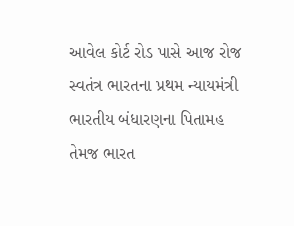આવેલ કોર્ટ રોડ પાસે આજ રોજ સ્વતંત્ર ભારતના પ્રથમ ન્યાયમંત્રી ભારતીય બંધારણના પિતામહ તેમજ ભારત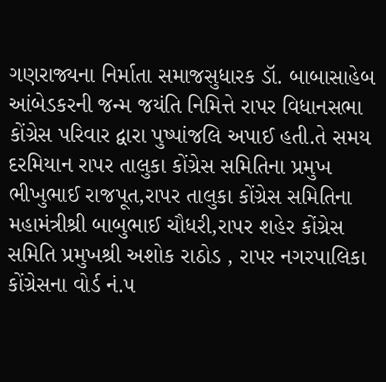ગણરાજ્યના નિર્માતા સમાજસુધારક ડૉ. બાબાસાહેબ આંબેડકરની જન્મ જયંતિ નિમિત્તે રાપર વિધાનસભા કોંગ્રેસ પરિવાર દ્વારા પુષ્પાંજલિ અપાઈ હતી.તે સમય દરમિયાન રાપર તાલુકા કોંગ્રેસ સમિતિના પ્રમુખ ભીખુભાઈ રાજપૂત,રાપર તાલુકા કોંગ્રેસ સમિતિના મહામંત્રીશ્રી બાબુભાઈ ચૌધરી,રાપર શહેર કોંગ્રેસ સમિતિ પ્રમુખશ્રી અશોક રાઠોડ , રાપર નગરપાલિકા કોંગ્રેસના વોર્ડ નં.૫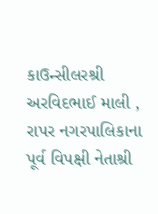કાઉન્સીલરશ્રી અરવિદભાઈ માલી , રાપર નગરપાલિકાના પૂર્વ વિપક્ષી નેતાશ્રી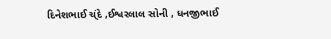દિનેશભાઈ ચ્ંદે ,ઈશ્વરલાલ સોની , ધનજીભાઈ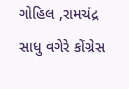ગોહિલ ,રામચંદ્ર સાધુ વગેરે કોંગ્રેસ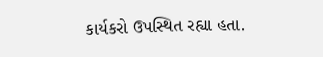કાર્યકરો ઉપસ્થિત રહ્યા હતા.